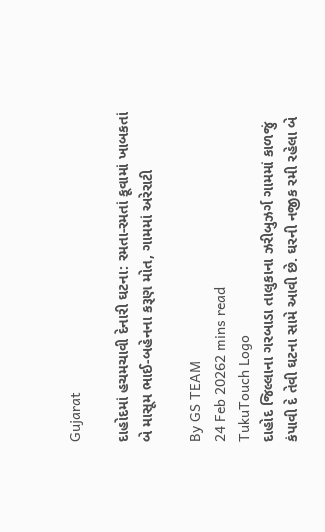Gujarat

દાહોદમાં હચમચાવી દેનારી ઘટના: રમતા-રમતાં કૂવામાં ખાબકતાં બે માસૂમ ભાઈ-બહેનના કરૂણ મોત, ગામમાં અરેરાટી

By GS TEAM
24 Feb 20262 mins read
TukuTouch Logo
દાહોદ જિલ્લાના ગરબાડા તાલુકાના ઝરીબુઝર્ગ ગામમાં કાળજું કંપાવી દે તેવી ઘટના સામે આવી છે. ઘરની નજીક રમી રહેલા બે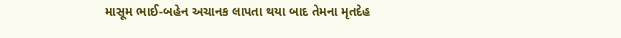માસૂમ ભાઈ-બહેન અચાનક લાપતા થયા બાદ તેમના મૃતદેહ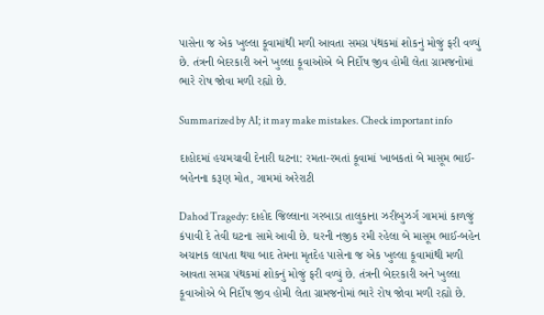પાસેના જ એક ખુલ્લા કૂવામાંથી મળી આવતા સમગ્ર પંથકમાં શોકનું મોજું ફરી વળ્યું છે. તંત્રની બેદરકારી અને ખુલ્લા કૂવાઓએ બે નિર્દોષ જીવ હોમી લેતા ગ્રામજનોમાં ભારે રોષ જોવા મળી રહ્યો છે.

Summarized by AI; it may make mistakes. Check important info

દાહોદમાં હચમચાવી દેનારી ઘટના: રમતા-રમતાં કૂવામાં ખાબકતાં બે માસૂમ ભાઈ-બહેનના કરૂણ મોત, ગામમાં અરેરાટી

Dahod Tragedy: દાહોદ જિલ્લાના ગરબાડા તાલુકાના ઝરીબુઝર્ગ ગામમાં કાળજું કંપાવી દે તેવી ઘટના સામે આવી છે. ઘરની નજીક રમી રહેલા બે માસૂમ ભાઈ-બહેન અચાનક લાપતા થયા બાદ તેમના મૃતદેહ પાસેના જ એક ખુલ્લા કૂવામાંથી મળી આવતા સમગ્ર પંથકમાં શોકનું મોજું ફરી વળ્યું છે. તંત્રની બેદરકારી અને ખુલ્લા કૂવાઓએ બે નિર્દોષ જીવ હોમી લેતા ગ્રામજનોમાં ભારે રોષ જોવા મળી રહ્યો છે.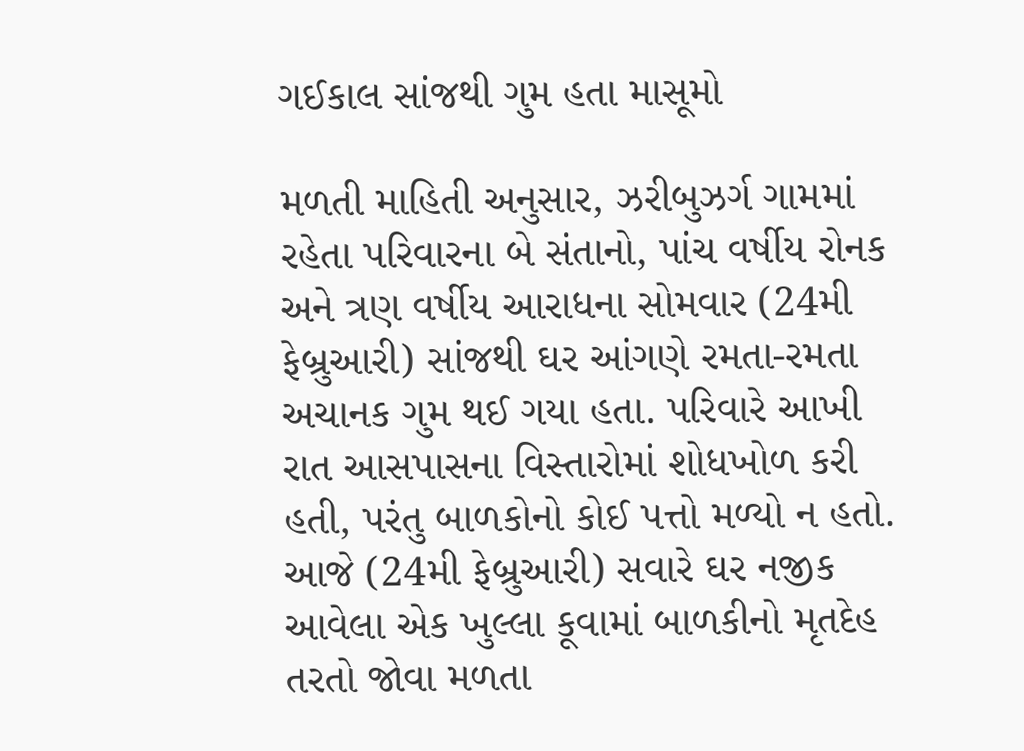ગઈકાલ સાંજથી ગુમ હતા માસૂમો

મળતી માહિતી અનુસાર, ઝરીબુઝર્ગ ગામમાં રહેતા પરિવારના બે સંતાનો, પાંચ વર્ષીય રોનક અને ત્રણ વર્ષીય આરાધના સોમવાર (24મી ફેબ્રુઆરી) સાંજથી ઘર આંગણે રમતા-રમતા અચાનક ગુમ થઈ ગયા હતા. પરિવારે આખી રાત આસપાસના વિસ્તારોમાં શોધખોળ કરી હતી, પરંતુ બાળકોનો કોઈ પત્તો મળ્યો ન હતો. આજે (24મી ફેબ્રુઆરી) સવારે ઘર નજીક આવેલા એક ખુલ્લા કૂવામાં બાળકીનો મૃતદેહ તરતો જોવા મળતા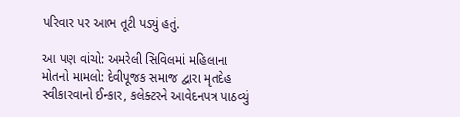પરિવાર પર આભ તૂટી પડ્યું હતું.

આ પણ વાંચો: અમરેલી સિવિલમાં મહિલાના મોતનો મામલો: દેવીપૂજક સમાજ દ્વારા મૃતદેહ સ્વીકારવાનો ઈન્કાર, કલેક્ટરને આવેદનપત્ર પાઠવ્યું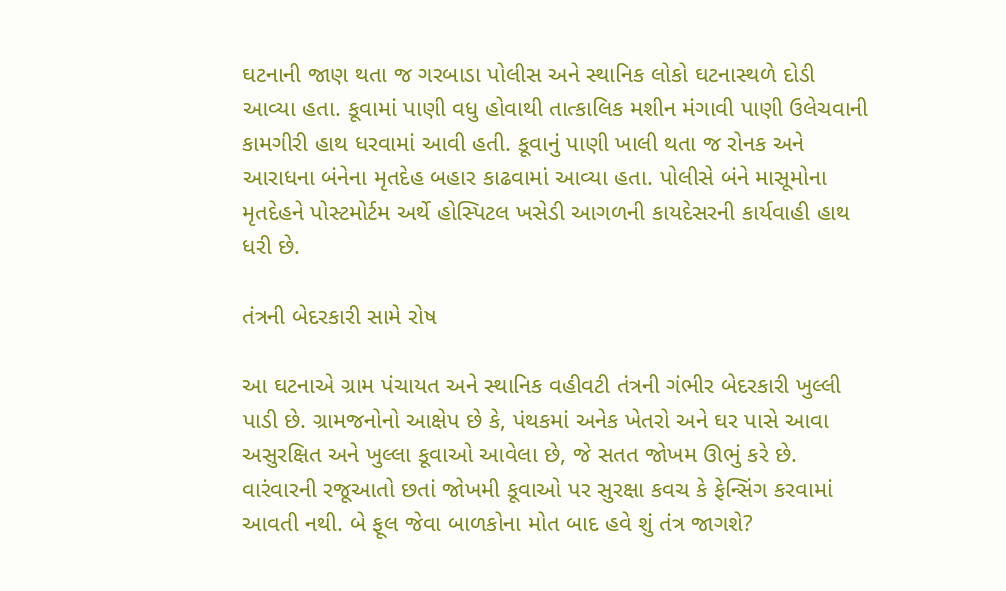ઘટનાની જાણ થતા જ ગરબાડા પોલીસ અને સ્થાનિક લોકો ઘટનાસ્થળે દોડી આવ્યા હતા. કૂવામાં પાણી વધુ હોવાથી તાત્કાલિક મશીન મંગાવી પાણી ઉલેચવાની કામગીરી હાથ ધરવામાં આવી હતી. કૂવાનું પાણી ખાલી થતા જ રોનક અને આરાધના બંનેના મૃતદેહ બહાર કાઢવામાં આવ્યા હતા. પોલીસે બંને માસૂમોના મૃતદેહને પોસ્ટમોર્ટમ અર્થે હોસ્પિટલ ખસેડી આગળની કાયદેસરની કાર્યવાહી હાથ ધરી છે.

તંત્રની બેદરકારી સામે રોષ

આ ઘટનાએ ગ્રામ પંચાયત અને સ્થાનિક વહીવટી તંત્રની ગંભીર બેદરકારી ખુલ્લી પાડી છે. ગ્રામજનોનો આક્ષેપ છે કે, પંથકમાં અનેક ખેતરો અને ઘર પાસે આવા અસુરક્ષિત અને ખુલ્લા કૂવાઓ આવેલા છે, જે સતત જોખમ ઊભું કરે છે. વારંવારની રજૂઆતો છતાં જોખમી કૂવાઓ પર સુરક્ષા કવચ કે ફેન્સિંગ કરવામાં આવતી નથી. બે ફૂલ જેવા બાળકોના મોત બાદ હવે શું તંત્ર જાગશે?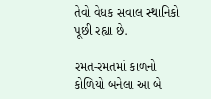તેવો વેધક સવાલ સ્થાનિકો પૂછી રહ્યા છે.

રમત-રમતમાં કાળનો કોળિયો બનેલા આ બે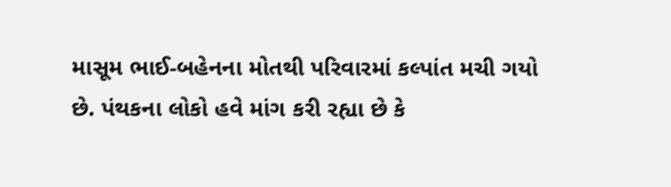માસૂમ ભાઈ-બહેનના મોતથી પરિવારમાં કલ્પાંત મચી ગયો છે. પંથકના લોકો હવે માંગ કરી રહ્યા છે કે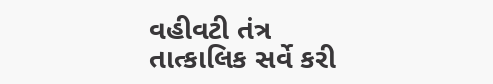વહીવટી તંત્ર તાત્કાલિક સર્વે કરી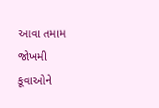આવા તમામ જોખમી કૂવાઓને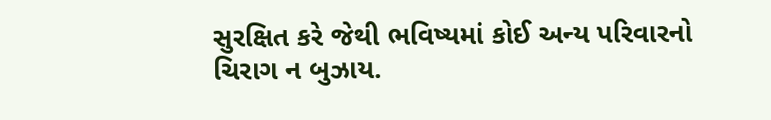સુરક્ષિત કરે જેથી ભવિષ્યમાં કોઈ અન્ય પરિવારનો ચિરાગ ન બુઝાય.